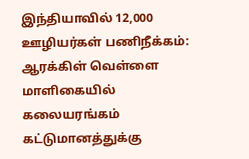இந்தியாவில் 12,000 ஊழியர்கள் பணிநீக்கம்: ஆரக்கிள் வெள்ளை மாளிகையில் கலையரங்கம் கட்டுமானத்துக்கு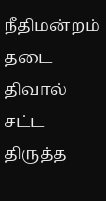நீதிமன்றம் தடை திவால் சட்ட திருத்த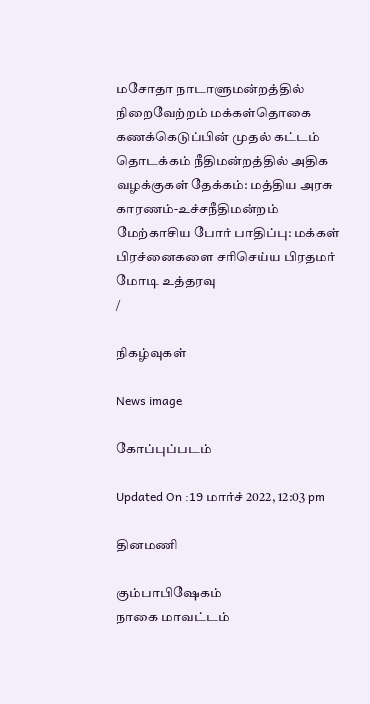மசோதா நாடாளுமன்றத்தில் நிறைவேற்றம் மக்கள்தொகை கணக்கெடுப்பின் முதல் கட்டம் தொடக்கம் நீதிமன்றத்தில் அதிக வழக்குகள் தேக்கம்: மத்திய அரசு காரணம்-உச்சநீதிமன்றம் மேற்காசிய போர் பாதிப்பு: மக்கள் பிரச்னைகளை சரிசெய்ய பிரதமர் மோடி உத்தரவு
/

நிகழ்வுகள்

News image

கோப்புப்படம்

Updated On :19 மார்ச் 2022, 12:03 pm

தினமணி

கும்பாபிஷேகம்
நாகை மாவட்டம்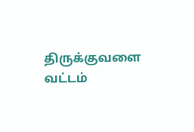திருக்குவளை வட்டம்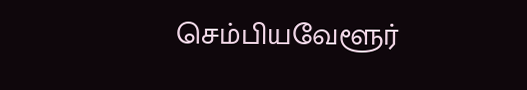செம்பியவேளூர்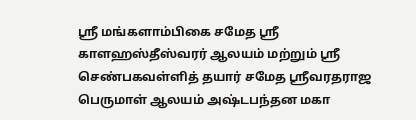ஸ்ரீ மங்களாம்பிகை சமேத ஸ்ரீ காளஹஸ்தீஸ்வரர் ஆலயம் மற்றும் ஸ்ரீ செண்பகவள்ளித் தயார் சமேத ஸ்ரீவரதராஜ பெருமாள் ஆலயம் அஷ்டபந்தன மகா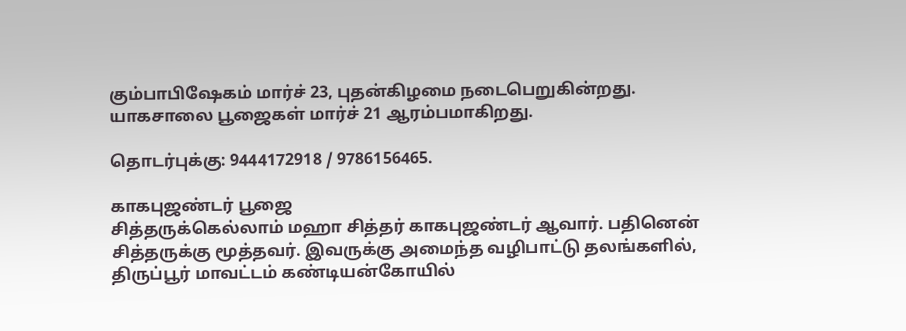கும்பாபிஷேகம் மார்ச் 23, புதன்கிழமை நடைபெறுகின்றது. யாகசாலை பூஜைகள் மார்ச் 21 ஆரம்பமாகிறது.

தொடர்புக்கு: 9444172918 / 9786156465.

காகபுஜண்டர் பூஜை
சித்தருக்கெல்லாம் மஹா சித்தர் காகபுஜண்டர் ஆவார். பதினென் சித்தருக்கு மூத்தவர். இவருக்கு அமைந்த வழிபாட்டு தலங்களில், திருப்பூர் மாவட்டம் கண்டியன்கோயில்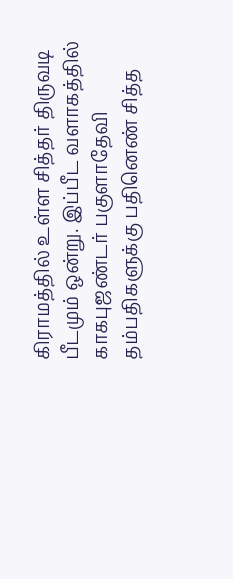கிராமத்தில் உள்ள சித்தர் திருவடி பீடமும் ஒன்று. இப்பீட வளாகத்தில் காகபுஜண்டர் பகுளாதேவி தம்பதிகளுக்கு பதினெண் சித்த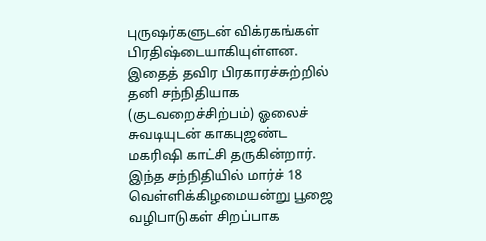புருஷர்களுடன் விக்ரகங்கள் பிரதிஷ்டையாகியுள்ளன. இதைத் தவிர பிரகாரச்சுற்றில் தனி சந்நிதியாக (குடவறைச்சிற்பம்) ஓலைச் சுவடியுடன் காகபுஜண்ட மகரிஷி காட்சி தருகின்றார். இந்த சந்நிதியில் மார்ச் 18 வெள்ளிக்கிழமையன்று பூஜை வழிபாடுகள் சிறப்பாக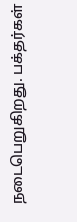நடைபெறுகிறது. பக்தர்கள்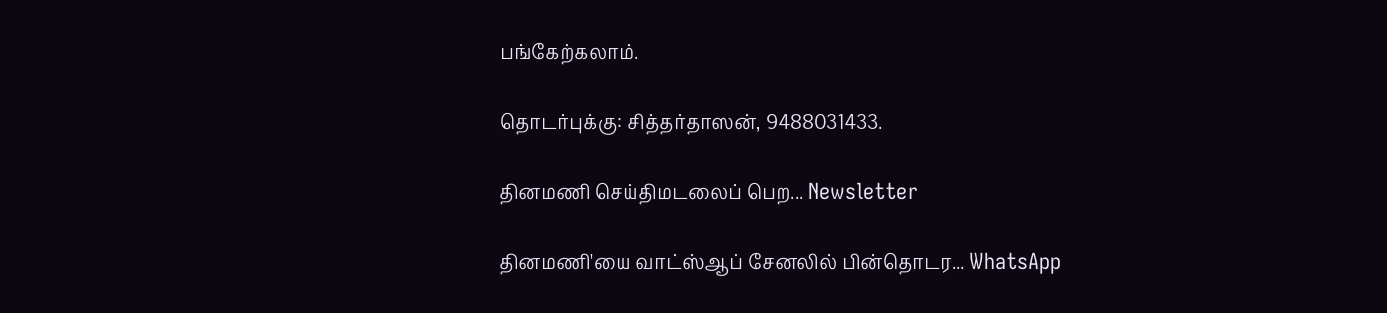பங்கேற்கலாம்.

தொடர்புக்கு: சித்தர்தாஸன், 9488031433.

தினமணி செய்திமடலைப் பெற... Newsletter

தினமணி'யை வாட்ஸ்ஆப் சேனலில் பின்தொடர... WhatsApp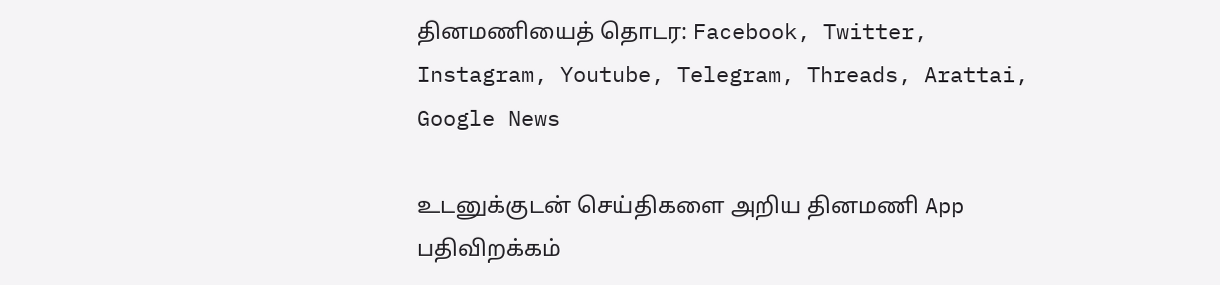தினமணியைத் தொடர: Facebook, Twitter, Instagram, Youtube, Telegram, Threads, Arattai, Google News

உடனுக்குடன் செய்திகளை அறிய தினமணி App பதிவிறக்கம்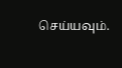செய்யவும்.